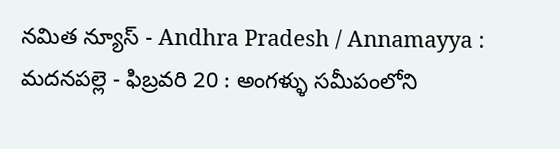నమిత న్యూస్ - Andhra Pradesh / Annamayya : మదనపల్లె - ఫిబ్రవరి 20 : అంగళ్ళు సమీపంలోని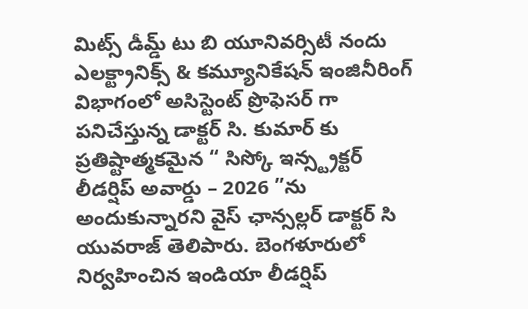మిట్స్ డీమ్డ్ టు బి యూనివర్సిటీ నందు ఎలక్ట్రానిక్స్ & కమ్యూనికేషన్ ఇంజినీరింగ్ విభాగంలో అసిస్టెంట్ ప్రొఫెసర్ గా పనిచేస్తున్న డాక్టర్ సి. కుమార్ కు ప్రతిష్టాత్మకమైన “ సిస్కో ఇన్స్ట్రక్టర్ లీడర్షిప్ అవార్డు – 2026 ”ను అందుకున్నారని వైస్ ఛాన్సల్లర్ డాక్టర్ సి యువరాజ్ తెలిపారు. బెంగళూరులో నిర్వహించిన ఇండియా లీడర్షిప్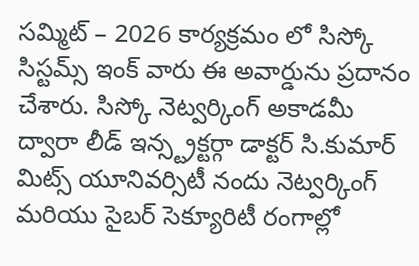సమ్మిట్ – 2026 కార్యక్రమం లో సిస్కో సిస్టమ్స్ ఇంక్ వారు ఈ అవార్డును ప్రదానం చేశారు. సిస్కో నెట్వర్కింగ్ అకాడమీ ద్వారా లీడ్ ఇన్స్ట్రక్టర్గా డాక్టర్ సి.కుమార్ మిట్స్ యూనివర్సిటీ నందు నెట్వర్కింగ్ మరియు సైబర్ సెక్యూరిటీ రంగాల్లో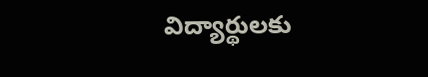విద్యార్థులకు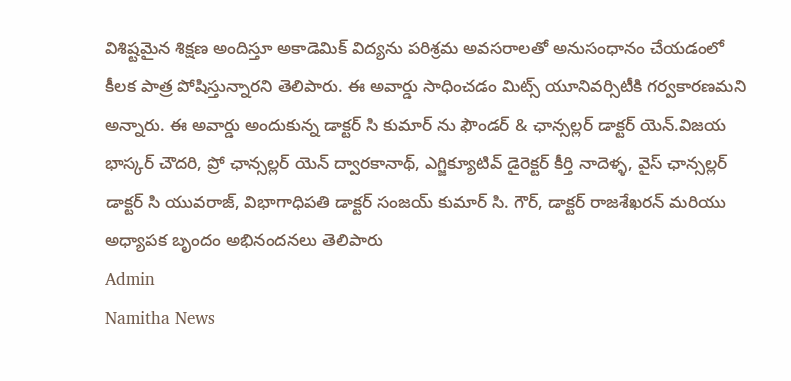విశిష్టమైన శిక్షణ అందిస్తూ అకాడెమిక్ విద్యను పరిశ్రమ అవసరాలతో అనుసంధానం చేయడంలో కీలక పాత్ర పోషిస్తున్నారని తెలిపారు. ఈ అవార్డు సాధించడం మిట్స్ యూనివర్సిటీకి గర్వకారణమని అన్నారు. ఈ అవార్డు అందుకున్న డాక్టర్ సి కుమార్ ను ఫౌండర్ & ఛాన్సల్లర్ డాక్టర్ యెన్.విజయ భాస్కర్ చౌదరి, ప్రో ఛాన్సల్లర్ యెన్ ద్వారకానాథ్, ఎగ్జిక్యూటివ్ డైరెక్టర్ కీర్తి నాదెళ్ళ, వైస్ ఛాన్సల్లర్ డాక్టర్ సి యువరాజ్, విభాగాధిపతి డాక్టర్ సంజయ్ కుమార్ సి. గౌర్, డాక్టర్ రాజశేఖరన్ మరియు అధ్యాపక బృందం అభినందనలు తెలిపారు
Admin
Namitha News